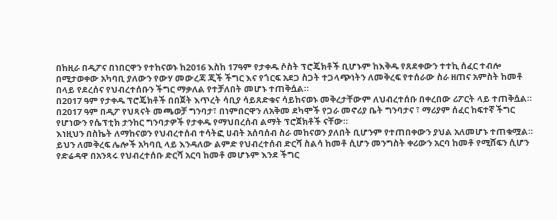በከዚራ በዲፖና በነበርዋን የተከናወኑ ከ2016 እስከ 17ዓም የታቀዱ ሶስት ፕሮጄክቶች ቢሆኑም ከእቅዱ የጸደቀውን ተተኪ ሰፈር ተብሎ በሚታወቀው አካባቢ ያለውን የውሃ መውረጃ ጂች ችግር እና የጎርፍ አደጋ ስጋት ተጋላጭነትን ለመቅረፍ የተሰራው ስራ ዘጠና አምስት ከመቶ በላይ የደረሰና የህብረተሰቡን ችግር ማቃለል የተቻለበት መሆኑ ተጠቅሷል።
በ2017 ዓም የታቀዱ ፕሮጄክቶች በበጀት እጥረት ሳቢያ ሳይጸድቁና ሳይከናወኑ መቅረታቸውም ለህብረተሰቡ በቀረበው ሪፖርት ላይ ተጠቅሷል።
በ2017 ዓም በዲፖ የህጻናት መጫወቻ ግንባታ፣ በነምበርዋን ለአቅመ ደካሞች የጋራ መኖሪያ ቤት ግንባታና ፣ ማሪያም ሰፈር ከፍተኛ ችግር የሆነውን የሴፕቲክ ታንከር ግንባታዎች የታቀዱ የማህበረሰብ ልማት ፕሮጀክቶች ናቸው።
እነዚህን በስኬት ለማከናወን የህብረተሰብ ተሳትፎ ሀብት አሰባሰብ ስራ መከናወን ያለበት ቢሆንም የተጠበቀውን ያህል አለመሆኑ ተጠቁሟል። ይህን ለመቅረፍ ሌሎች አካባቢ ላይ እንዳለው ልምድ የህብረተሰብ ድርሻ ስልሳ ከመቶ ሲሆን መንግስት ቀሪውን አርባ ከመቶ የሚሸፍን ሲሆን የድሬዳዋ በአንጻሩ የህብረተሰቡ ድርሻ አርባ ከመቶ መሆኑም እንደ ችግር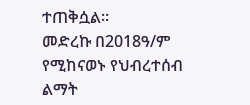ተጠቅሷል።
መድረኩ በ2018ዓ/ም የሚከናወኑ የህብረተሰብ ልማት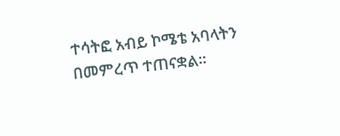ተሳትፎ አብይ ኮሜቴ አባላትን በመምረጥ ተጠናቋል።